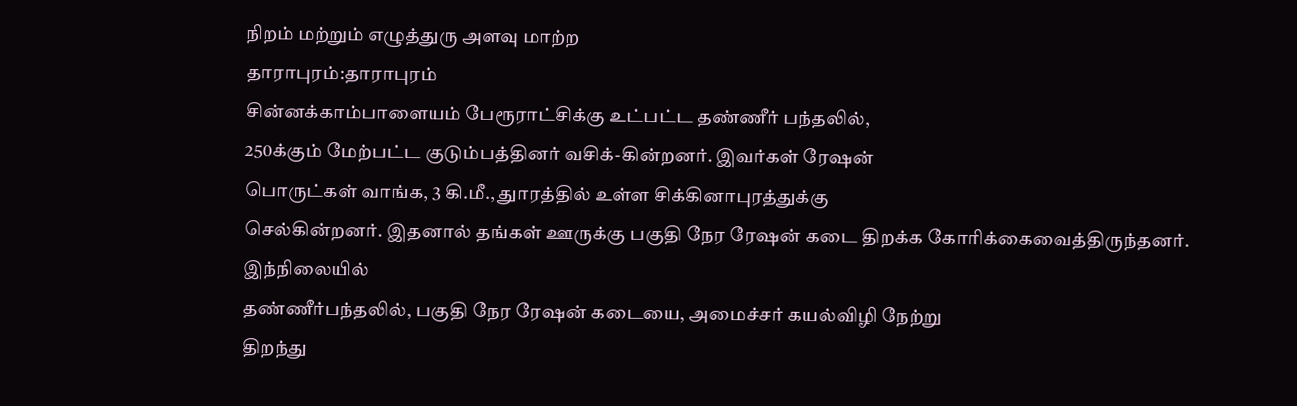நிறம் மற்றும் எழுத்துரு அளவு மாற்ற
தாராபுரம்:தாராபுரம்
சின்னக்காம்பாளையம் பேரூராட்சிக்கு உட்பட்ட தண்ணீர் பந்தலில்,
250க்கும் மேற்பட்ட குடும்பத்தினர் வசிக்-கின்றனர். இவர்கள் ரேஷன்
பொருட்கள் வாங்க, 3 கி.மீ., துாரத்தில் உள்ள சிக்கினாபுரத்துக்கு
செல்கின்றனர். இதனால் தங்கள் ஊருக்கு பகுதி நேர ரேஷன் கடை திறக்க கோரிக்கைவைத்திருந்தனர்.
இந்நிலையில்
தண்ணீர்பந்தலில், பகுதி நேர ரேஷன் கடையை, அமைச்சர் கயல்விழி நேற்று
திறந்து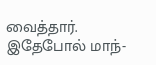வைத்தார். இதேபோல் மாந்-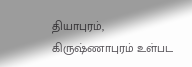தியாபுரம், கிருஷ்ணாபுரம் உள்பட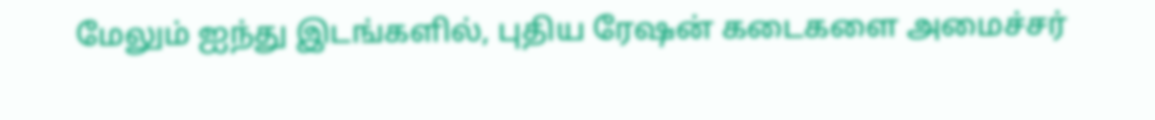மேலும் ஐந்து இடங்களில், புதிய ரேஷன் கடைகளை அமைச்சர்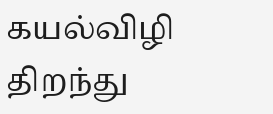கயல்விழி திறந்து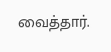வைத்தார்.